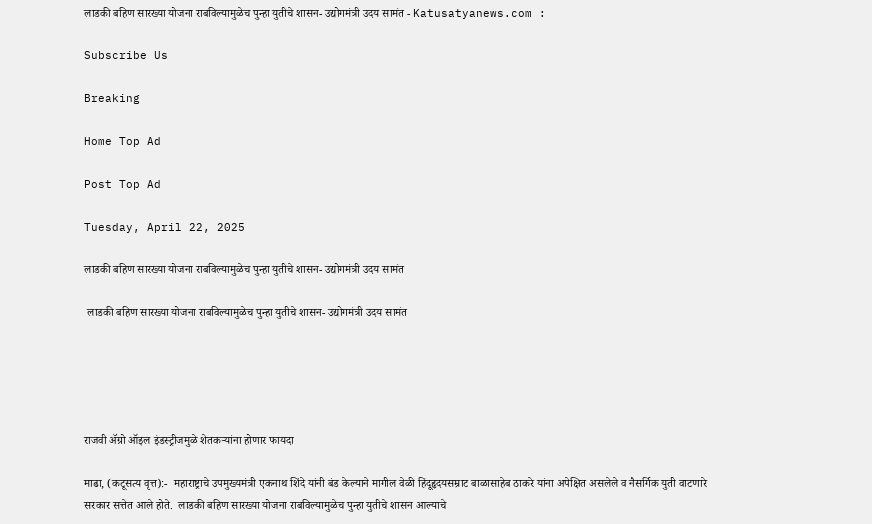लाडकी बहिण सारख्या योजना राबविल्यामुळेच पुन्हा युतीचे शासन- उद्योगमंत्री उदय सामंत - Katusatyanews.com :

Subscribe Us

Breaking

Home Top Ad

Post Top Ad

Tuesday, April 22, 2025

लाडकी बहिण सारख्या योजना राबविल्यामुळेच पुन्हा युतीचे शासन- उद्योगमंत्री उदय सामंत

 लाडकी बहिण सारख्या योजना राबविल्यामुळेच पुन्हा युतीचे शासन- उद्योगमंत्री उदय सामंत





राजवी ॲग्रो ऑइल इंडस्ट्रीजमुळे शेतकऱ्यांना होणार फायदा

माढा, (कटूसत्य वृत्त):-  महाराष्ट्राचे उपमुख्यमंत्री एकनाथ शिंदे यांनी बंड केल्याने मागील वेळी हिंदूहृदयसम्राट बाळासाहेब ठाकरे यांना अपेक्षित असलेले व नैसर्गिक युती वाटणारे सरकार सत्तेत आले होते.  लाडकी बहिण सारख्या योजना राबविल्यामुळेच पुन्हा युतीचे शासन आल्याचे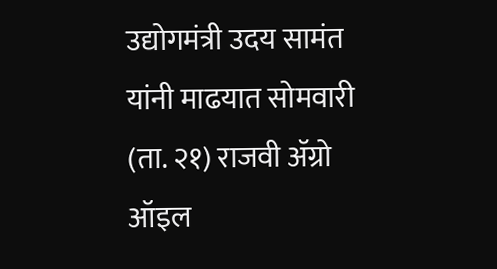उद्योगमंत्री उदय सामंत यांनी माढयात सोमवारी (ता. २१) राजवी ॲग्रो ऑइल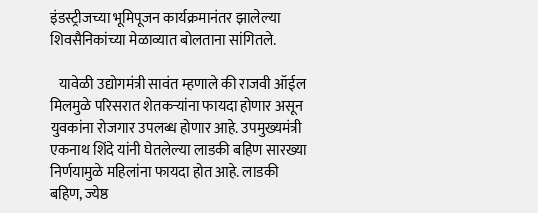इंडस्ट्रीजच्या भूमिपूजन कार्यक्रमानंतर झालेल्या शिवसैनिकांच्या मेळाव्यात बोलताना सांगितले.

   यावेळी उद्योगमंत्री सावंत म्हणाले की राजवी ऑईल मिलमुळे परिसरात शेतकऱ्यांना फायदा होणार असून युवकांना रोजगार उपलब्ध होणार आहे. उपमुख्यमंत्री एकनाथ शिंदे यांनी घेतलेल्या लाडकी बहिण सारख्या निर्णयामुळे महिलांना फायदा होत आहे. लाडकी बहिण, ज्येष्ठ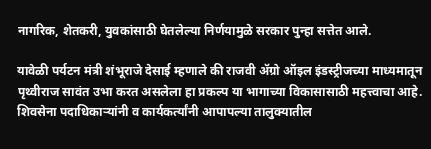नागरिक, शेतकरी, युवकांसाठी घेतलेल्या निर्णयामुळे सरकार पुन्हा सत्तेत आले.

यावेळी पर्यटन मंत्री शंभूराजे देसाई म्हणाले की राजवी ॲग्रो ऑइल इंडस्ट्रीजच्या माध्यमातून पृथ्वीराज सावंत उभा करत असलेला हा प्रकल्प या भागाच्या विकासासाठी महत्त्वाचा आहे. शिवसेना पदाधिकाऱ्यांनी व कार्यकर्त्यांनी आपापल्या तालुक्यातील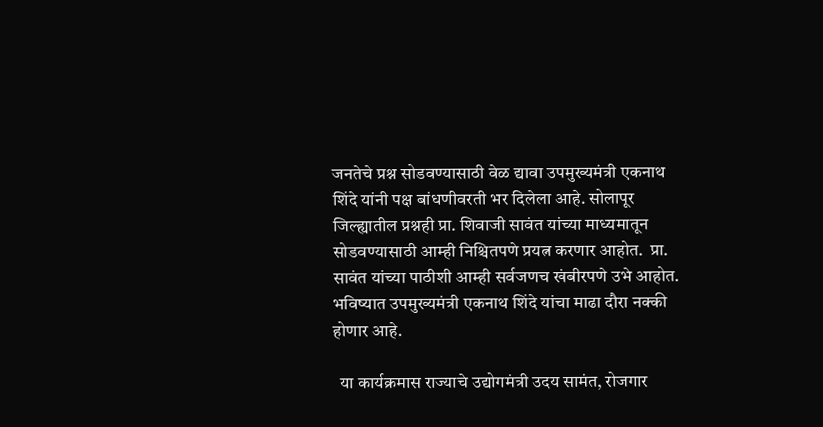जनतेचे प्रश्न सोडवण्यासाठी वेळ द्यावा उपमुख्यमंत्री एकनाथ शिंदे यांनी पक्ष बांधणीवरती भर दिलेला आहे. सोलापूर जिल्ह्यातील प्रश्नही प्रा. शिवाजी सावंत यांच्या माध्यमातून सोडवण्यासाठी आम्ही निश्चितपणे प्रयत्न करणार आहोत.  प्रा. सावंत यांच्या पाठीशी आम्ही सर्वजणच खंबीरपणे उभे आहोत. भविष्यात उपमुख्यमंत्री एकनाथ शिंदे यांचा माढा दौरा नक्की होणार आहे.

  या कार्यक्रमास राज्याचे उद्योगमंत्री उदय सामंत, रोजगार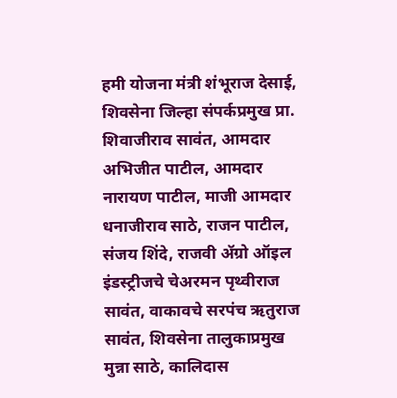हमी योजना मंत्री शंभूराज देसाई, शिवसेना जिल्हा संपर्कप्रमुख प्रा. शिवाजीराव सावंत, आमदार अभिजीत पाटील, आमदार नारायण पाटील, माजी आमदार धनाजीराव साठे, राजन पाटील, संजय शिंदे, राजवी ॲग्रो ऑइल इंडस्ट्रीजचे चेअरमन पृथ्वीराज सावंत, वाकावचे सरपंच ऋतुराज सावंत, शिवसेना तालुकाप्रमुख मुन्ना साठे, कालिदास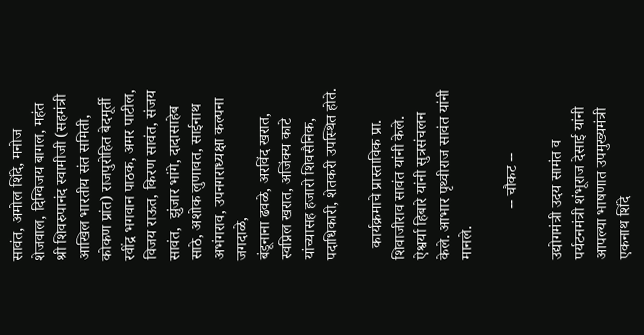सावंत, अमोल शिंदे, मनोज शेजवाल, दिग्विजय बागल, महंत श्री शिवरुपानंद स्वामीजी (सहमंत्री आखिल भारतीय संत समिती, कोकण प्रांत) राजपुरोहित बेदमूर्ती रवींद्र भगवान पाठक, अमर पाटील, विजय राऊत, किरण सावंत, संजय सावंत,  झुंजार भांगे, दादासाहेब साठे, अशोक लुणावत, साईनाथ अभंगराव, उपनगराध्यक्षा कल्पना जगदाळे,
बंडूनाना ढवळे, अरविंद खरात, स्वप्निल खरात, अजिंक्य काटे यांच्यासह हजारो शिवसैनिक, पदाधिकारी, शेतकरी उपस्थित होते.

   कार्यक्रमाचे प्रास्ताविक प्रा. शिवाजीराव सावंत यांनी केले.
ऐश्वर्या हिबारे यांनी सुत्रसंचलन केले. आभार पृथ्वीराज सावंत यांनी मानले.

             -- चौकट --

उद्योगमंत्री उदय सामंत व पर्यटनमंत्री शंभूराज देसाई यांनी आपल्या भाषणात उपमुख्यमंत्री एकनाथ शिंदे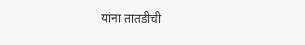यांना तातडीची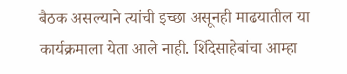बैठक असल्याने त्यांची इच्छा असूनही माढयातील या कार्यक्रमाला येता आले नाही. शिंदेसाहेबांचा आम्हा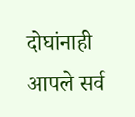दोघांनाही आपले सर्व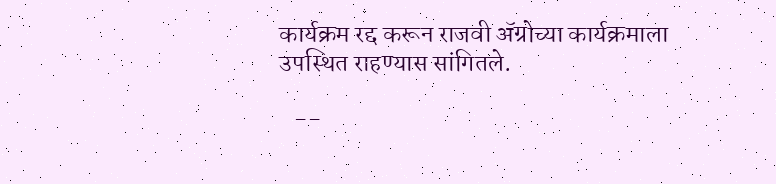कार्यक्रम रद्द करून राजवी ॲग्रोच्या कार्यक्रमाला उपस्थित राहण्यास सांगितले.

   --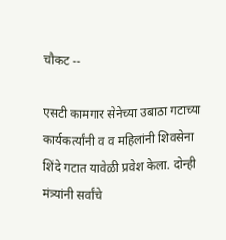चौकट --

एसटी कामगार सेनेच्या उबाठा गटाच्या कार्यकर्त्यांनी व व महिलांनी शिवसेना शिंदे गटात यावेळी प्रवेश केला. दोन्ही मंत्र्यांनी सर्वांचे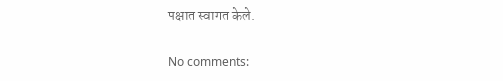पक्षात स्वागत केले.

No comments: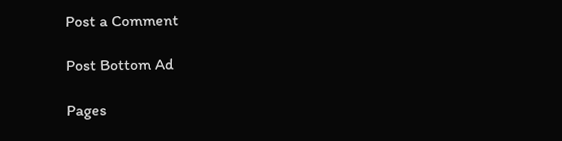Post a Comment

Post Bottom Ad

Pages